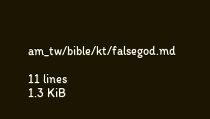am_tw/bible/kt/falsegod.md

11 lines
1.3 KiB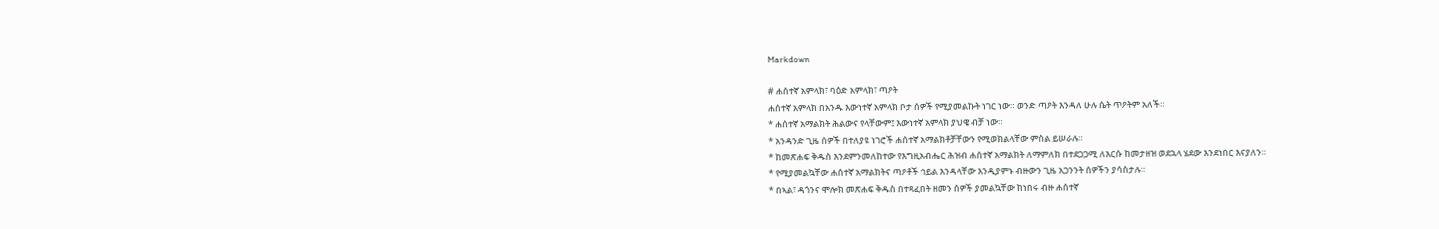Markdown

# ሐሰተኛ አምላክ፣ ባዕድ አምላክ፣ ጣዖት
ሐሰተኛ አምላክ በአንዱ እውነተኛ አምላክ ቦታ ሰዎች የሚያመልኩት ነገር ነው። ወንድ ጣዖት እንዳለ ሁሉ ሴት ጥዖትም አለች።
* ሐሰተኛ አማልክት ሕልውና የላቸውም፤ እውነተኛ አምላክ ያህዌ ብቻ ነው።
* አንዳንድ ጊዜ ሰዎች በተለያዩ ነገሮች ሐሰተኛ አማልክቶቻቸውን የሚወክልላቸው ምስል ይሠራሉ።
* ከመጽሐፍ ቅዱስ እንደምንመለከተው የእግዚአብሔር ሕዝብ ሐሰተኛ አማልክት ለማምለክ በተደጋጋሚ ለእርሱ ከመታዘዝ ወደኋላ ሄደው እንደነበር እናያለን።
* የሚያመልኳቸው ሐሰተኛ አማልክትና ጣዖቶች ኅይል እንዳላቸው እንዲያምኑ ብዙውን ጊዜ አጋንንት ሰዎችን ያሳስታሉ።
* በኣል፣ ዳጎንና ሞሎክ መጽሐፍ ቅዱስ በተጻፈበት ዘመን ሰዎች ያመልኳቸው ከነበሩ ብዙ ሐሰተኛ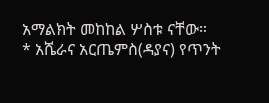አማልክት መከከል ሦስቱ ናቸው።
* አሼራና አርጤምስ(ዳያና) የጥንት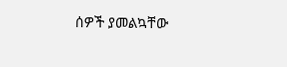ሰዎች ያመልኳቸው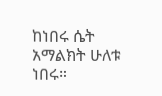ከነበሩ ሴት አማልክት ሁለቱ ነበሩ።